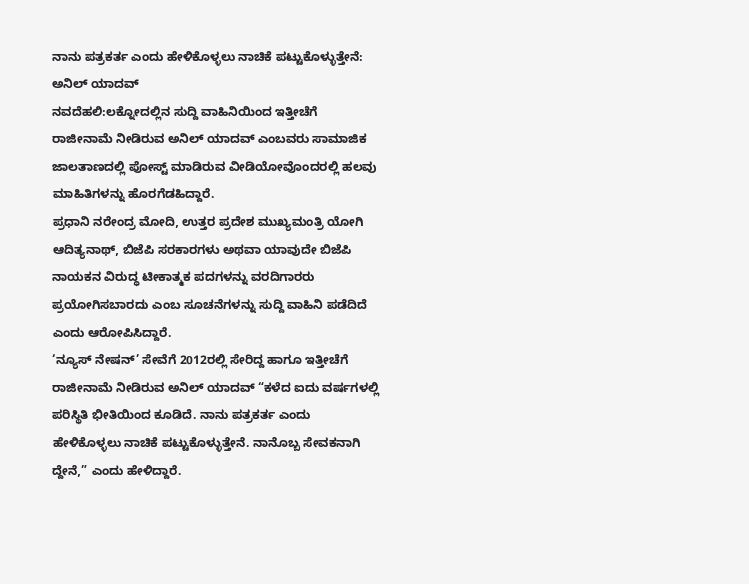ನಾನು ಪತ್ರಕರ್ತ ಎಂದು ಹೇಳಿಕೊಳ್ಳಲು ನಾಚಿಕೆ ಪಟ್ಟುಕೊಳ್ಳುತ್ತೇನೆ: ಅನಿಲ್ ಯಾದವ್
ನವದೆಹಲಿ:ಲಕ್ನೋದಲ್ಲಿನ ಸುದ್ದಿ ವಾಹಿನಿಯಿಂದ ಇತ್ತೀಚೆಗೆ ರಾಜೀನಾಮೆ ನೀಡಿರುವ ಅನಿಲ್ ಯಾದವ್ ಎಂಬವರು ಸಾಮಾಜಿಕ ಜಾಲತಾಣದಲ್ಲಿ ಪೋಸ್ಟ್ ಮಾಡಿರುವ ವೀಡಿಯೋವೊಂದರಲ್ಲಿ ಹಲವು ಮಾಹಿತಿಗಳನ್ನು ಹೊರಗೆಡಹಿದ್ದಾರೆ.
ಪ್ರಧಾನಿ ನರೇಂದ್ರ ಮೋದಿ, ಉತ್ತರ ಪ್ರದೇಶ ಮುಖ್ಯಮಂತ್ರಿ ಯೋಗಿ ಆದಿತ್ಯನಾಥ್, ಬಿಜೆಪಿ ಸರಕಾರಗಳು ಅಥವಾ ಯಾವುದೇ ಬಿಜೆಪಿ ನಾಯಕನ ವಿರುದ್ಧ ಟೀಕಾತ್ಮಕ ಪದಗಳನ್ನು ವರದಿಗಾರರು ಪ್ರಯೋಗಿಸಬಾರದು ಎಂಬ ಸೂಚನೆಗಳನ್ನು ಸುದ್ದಿ ವಾಹಿನಿ ಪಡೆದಿದೆ ಎಂದು ಆರೋಪಿಸಿದ್ದಾರೆ.
‘ನ್ಯೂಸ್ ನೇಷನ್’ ಸೇವೆಗೆ 2012ರಲ್ಲಿ ಸೇರಿದ್ದ ಹಾಗೂ ಇತ್ತೀಚೆಗೆ ರಾಜೀನಾಮೆ ನೀಡಿರುವ ಅನಿಲ್ ಯಾದವ್ “ಕಳೆದ ಐದು ವರ್ಷಗಳಲ್ಲಿ ಪರಿಸ್ಥಿತಿ ಭೀತಿಯಿಂದ ಕೂಡಿದೆ. ನಾನು ಪತ್ರಕರ್ತ ಎಂದು ಹೇಳಿಕೊಳ್ಳಲು ನಾಚಿಕೆ ಪಟ್ಟುಕೊಳ್ಳುತ್ತೇನೆ. ನಾನೊಬ್ಬ ಸೇವಕನಾಗಿ ದ್ದೇನೆ,” ಎಂದು ಹೇಳಿದ್ದಾರೆ.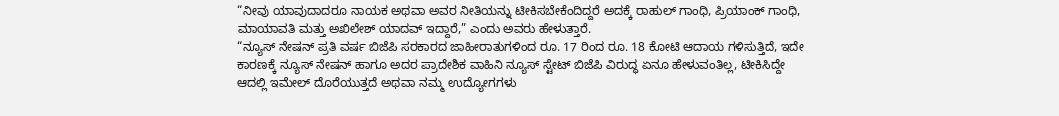“ನೀವು ಯಾವುದಾದರೂ ನಾಯಕ ಅಥವಾ ಅವರ ನೀತಿಯನ್ನು ಟೀಕಿಸಬೇಕೆಂದಿದ್ದರೆ ಅದಕ್ಕೆ ರಾಹುಲ್ ಗಾಂಧಿ, ಪ್ರಿಯಾಂಕ್ ಗಾಂಧಿ, ಮಾಯಾವತಿ ಮತ್ತು ಅಖಿಲೇಶ್ ಯಾದವ್ ಇದ್ದಾರೆ,” ಎಂದು ಅವರು ಹೇಳುತ್ತಾರೆ.
“ನ್ಯೂಸ್ ನೇಷನ್ ಪ್ರತಿ ವರ್ಷ ಬಿಜೆಪಿ ಸರಕಾರದ ಜಾಹೀರಾತುಗಳಿಂದ ರೂ. 17 ರಿಂದ ರೂ. 18 ಕೋಟಿ ಆದಾಯ ಗಳಿಸುತ್ತಿದೆ, ಇದೇ ಕಾರಣಕ್ಕೆ ನ್ಯೂಸ್ ನೇಷನ್ ಹಾಗೂ ಅದರ ಪ್ರಾದೇಶಿಕ ವಾಹಿನಿ ನ್ಯೂಸ್ ಸ್ಟೇಟ್ ಬಿಜೆಪಿ ವಿರುದ್ಧ ಏನೂ ಹೇಳುವಂತಿಲ್ಲ, ಟೀಕಿಸಿದ್ದೇ ಆದಲ್ಲಿ ಇಮೇಲ್ ದೊರೆಯುತ್ತದೆ ಅಥವಾ ನಮ್ಮ ಉದ್ಯೋಗಗಳು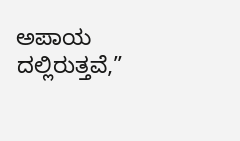ಅಪಾಯ ದಲ್ಲಿರುತ್ತವೆ,”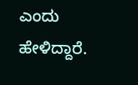ಎಂದು ಹೇಳಿದ್ದಾರೆ.